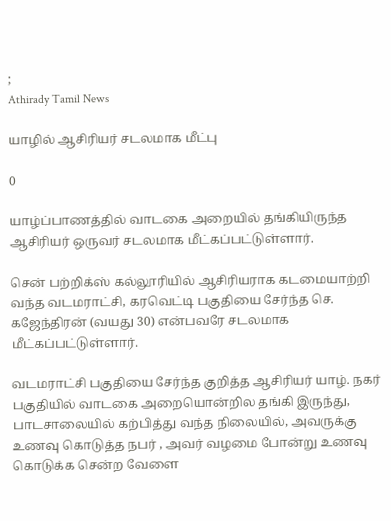;
Athirady Tamil News

யாழில் ஆசிரியர் சடலமாக மீட்பு

0

யாழ்ப்பாணத்தில் வாடகை அறையில் தங்கியிருந்த ஆசிரியர் ஒருவர் சடலமாக மீட்கப்பட்டுள்ளார்.

சென் பற்றிக்ஸ் கல்லூரியில் ஆசிரியராக கடமையாற்றி வந்த வடமராட்சி, கரவெட்டி பகுதியை சேர்ந்த செ. கஜேந்திரன் (வயது 30) என்பவரே சடலமாக மீட்கப்பட்டுள்ளார்.

வடமராட்சி பகுதியை சேர்ந்த குறித்த ஆசிரியர் யாழ். நகர் பகுதியில் வாடகை அறையொன்றில தங்கி இருந்து, பாடசாலையில் கற்பித்து வந்த நிலையில், அவருக்கு உணவு கொடுத்த நபர் , அவர் வழமை போன்று உணவு கொடுக்க சென்ற வேளை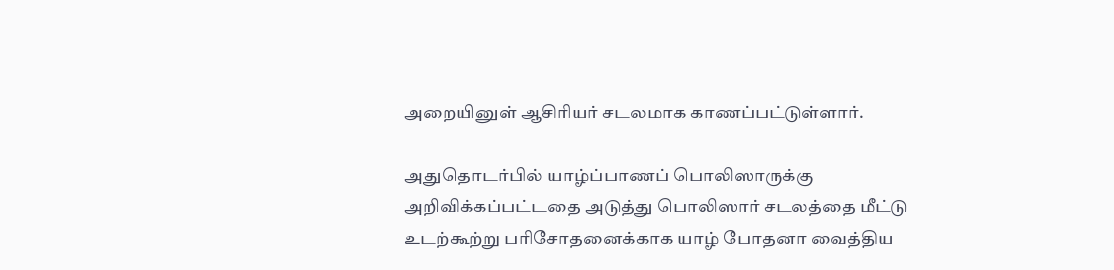அறையினுள் ஆசிரியர் சடலமாக காணப்பட்டுள்ளார்.

அதுதொடர்பில் யாழ்ப்பாணப் பொலிஸாருக்கு அறிவிக்கப்பட்டதை அடுத்து பொலிஸார் சடலத்தை மீட்டு உடற்கூற்று பரிசோதனைக்காக யாழ் போதனா வைத்திய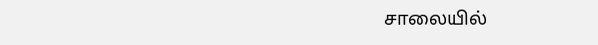சாலையில்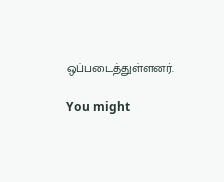ஒப்படைத்துள்ளனர்.

You might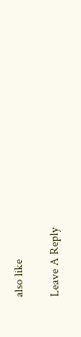also like

Leave A Reply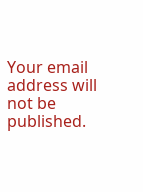Your email address will not be published.